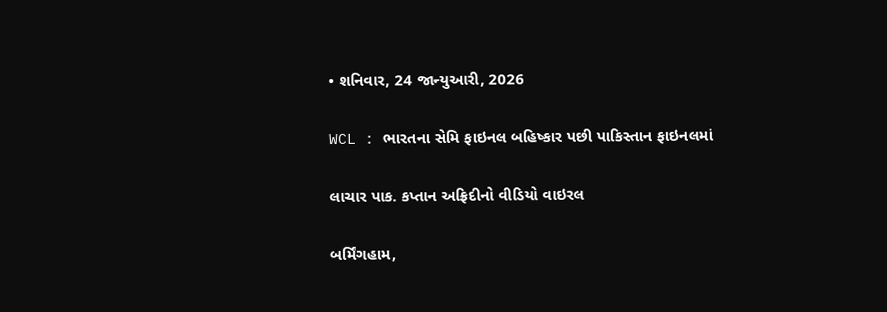• શનિવાર, 24 જાન્યુઆરી, 2026

WCL : ભારતના સેમિ ફાઇનલ બહિષ્કાર પછી પાકિસ્તાન ફાઇનલમાં

લાચાર પાક. કપ્તાન અફ્રિદીનો વીડિયો વાઇરલ

બર્મિંગહામ,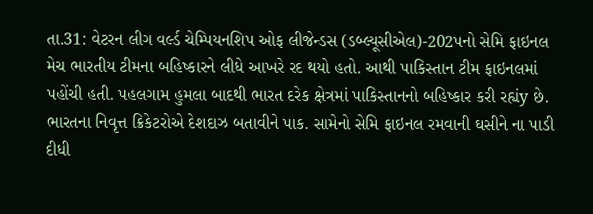તા.31: વેટરન લીગ વર્લ્ડ ચેમ્પિયનશિપ ઓફ લીજેન્ડસ (ડબ્લ્યૂસીએલ)-202પનો સેમિ ફાઇનલ મેચ ભારતીય ટીમના બહિષ્કારને લીધે આખરે રદ થયો હતો. આથી પાકિસ્તાન ટીમ ફાઇનલમાં પહોંચી હતી. પહલગામ હુમલા બાદથી ભારત દરેક ક્ષેત્રમાં પાકિસ્તાનનો બહિષ્કાર કરી રહ્યંy છે. ભારતના નિવૃત્ત ક્રિકેટરોએ દેશદાઝ બતાવીને પાક. સામેનો સેમિ ફાઇનલ રમવાની ઘસીને ના પાડી દીધી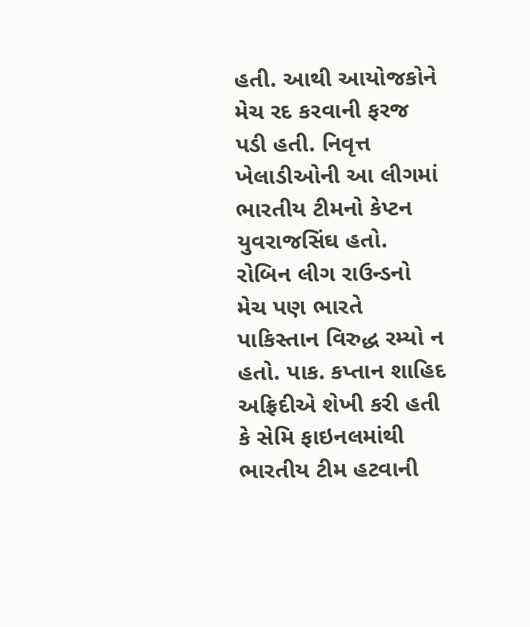હતી. આથી આયોજકોને મેચ રદ કરવાની ફરજ પડી હતી. નિવૃત્ત ખેલાડીઓની આ લીગમાં ભારતીય ટીમનો કેપ્ટન યુવરાજસિંઘ હતો. રોબિન લીગ રાઉન્ડનો મેચ પણ ભારતે પાકિસ્તાન વિરુદ્ધ રમ્યો ન હતો. પાક. કપ્તાન શાહિદ અફ્રિદીએ શેખી કરી હતી કે સેમિ ફાઇનલમાંથી ભારતીય ટીમ હટવાની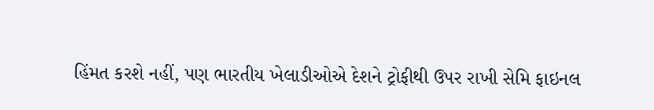હિંમત કરશે નહીં, પણ ભારતીય ખેલાડીઓએ દેશને ટ્રોફીથી ઉપર રાખી સેમિ ફાઇનલ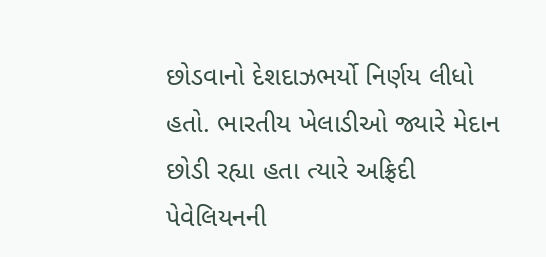છોડવાનો દેશદાઝભર્યો નિર્ણય લીધો હતો. ભારતીય ખેલાડીઓ જ્યારે મેદાન છોડી રહ્યા હતા ત્યારે અફ્રિદી પેવેલિયનની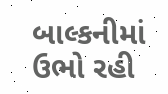બાલ્કનીમાં ઉભો રહી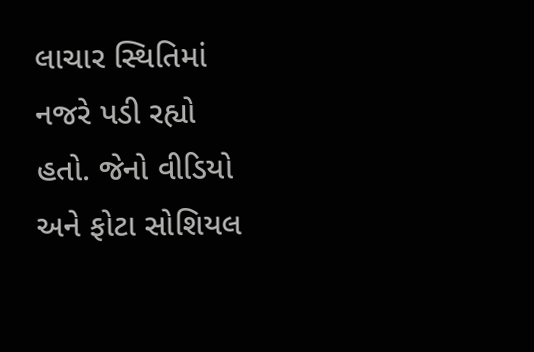લાચાર સ્થિતિમાં નજરે પડી રહ્યો હતો. જેનો વીડિયો અને ફોટા સોશિયલ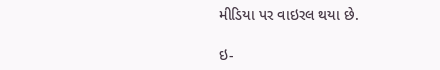મીડિયા પર વાઇરલ થયા છે.

ઇ-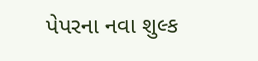પેપરના નવા શુલ્ક